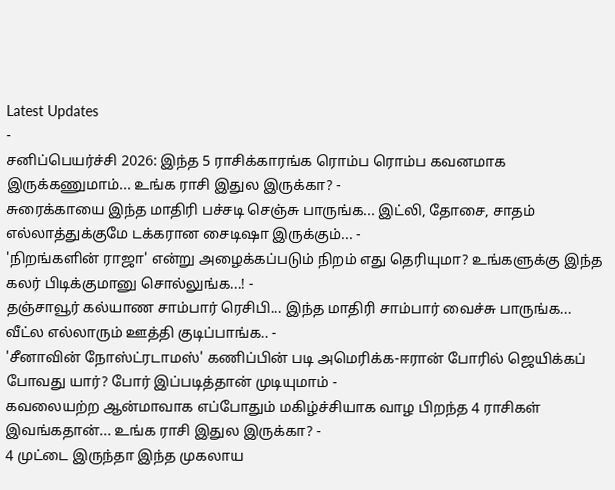Latest Updates
-
சனிப்பெயர்ச்சி 2026: இந்த 5 ராசிக்காரங்க ரொம்ப ரொம்ப கவனமாக இருக்கணுமாம்... உங்க ராசி இதுல இருக்கா? -
சுரைக்காயை இந்த மாதிரி பச்சடி செஞ்சு பாருங்க... இட்லி, தோசை, சாதம் எல்லாத்துக்குமே டக்கரான சைடிஷா இருக்கும்... -
'நிறங்களின் ராஜா' என்று அழைக்கப்படும் நிறம் எது தெரியுமா? உங்களுக்கு இந்த கலர் பிடிக்குமானு சொல்லுங்க...! -
தஞ்சாவூர் கல்யாண சாம்பார் ரெசிபி... இந்த மாதிரி சாம்பார் வைச்சு பாருங்க... வீட்ல எல்லாரும் ஊத்தி குடிப்பாங்க.. -
'சீனாவின் நோஸ்ட்ரடாமஸ்' கணிப்பின் படி அமெரிக்க-ஈரான் போரில் ஜெயிக்கப் போவது யார்? போர் இப்படித்தான் முடியுமாம் -
கவலையற்ற ஆன்மாவாக எப்போதும் மகிழ்ச்சியாக வாழ பிறந்த 4 ராசிகள் இவங்கதான்... உங்க ராசி இதுல இருக்கா? -
4 முட்டை இருந்தா இந்த முகலாய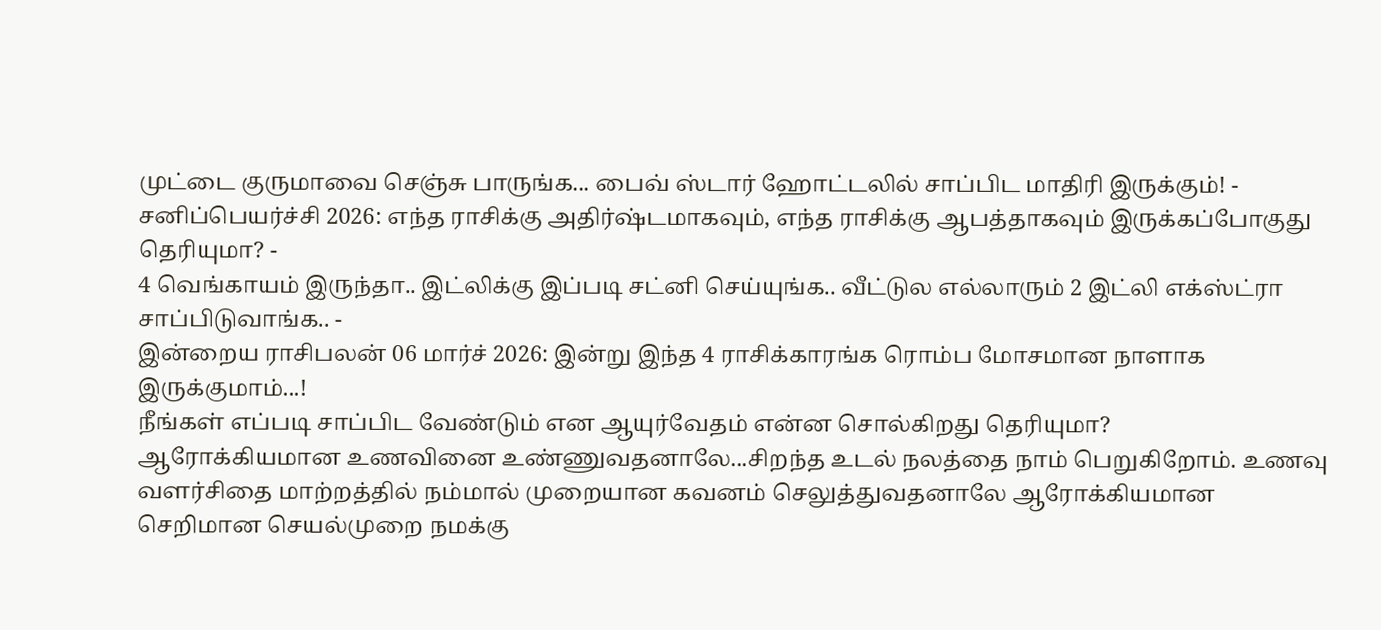முட்டை குருமாவை செஞ்சு பாருங்க... பைவ் ஸ்டார் ஹோட்டலில் சாப்பிட மாதிரி இருக்கும்! -
சனிப்பெயர்ச்சி 2026: எந்த ராசிக்கு அதிர்ஷ்டமாகவும், எந்த ராசிக்கு ஆபத்தாகவும் இருக்கப்போகுது தெரியுமா? -
4 வெங்காயம் இருந்தா.. இட்லிக்கு இப்படி சட்னி செய்யுங்க.. வீட்டுல எல்லாரும் 2 இட்லி எக்ஸ்ட்ரா சாப்பிடுவாங்க.. -
இன்றைய ராசிபலன் 06 மார்ச் 2026: இன்று இந்த 4 ராசிக்காரங்க ரொம்ப மோசமான நாளாக இருக்குமாம்...!
நீங்கள் எப்படி சாப்பிட வேண்டும் என ஆயுர்வேதம் என்ன சொல்கிறது தெரியுமா?
ஆரோக்கியமான உணவினை உண்ணுவதனாலே...சிறந்த உடல் நலத்தை நாம் பெறுகிறோம். உணவு வளர்சிதை மாற்றத்தில் நம்மால் முறையான கவனம் செலுத்துவதனாலே ஆரோக்கியமான செறிமான செயல்முறை நமக்கு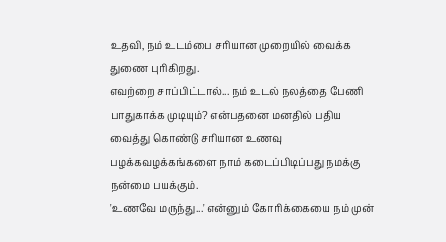உதவி, நம் உடம்பை சரியான முறையில் வைக்க துணை புரிகிறது.
எவற்றை சாப்பிட்டால்... நம் உடல் நலத்தை பேணி பாதுகாக்க முடியும்? என்பதனை மனதில் பதிய வைத்து கொண்டு சரியான உணவு பழக்கவழக்கங்களை நாம் கடைப்பிடிப்பது நமக்கு நன்மை பயக்கும்.
'உணவே மருந்து...' என்னும் கோரிக்கையை நம் முன்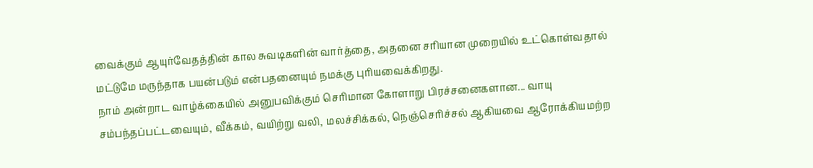வைக்கும் ஆயுர்வேதத்தின் கால சுவடிகளின் வார்த்தை, அதனை சரியான முறையில் உட்கொள்வதால் மட்டுமே மருந்தாக பயன்படும் என்பதனையும் நமக்கு புரியவைக்கிறது.
நாம் அன்றாட வாழ்க்கையில் அனுபவிக்கும் செரிமான கோளாறு பிரச்சனைகளான... வாயு சம்பந்தப்பட்டவையும், வீக்கம், வயிற்று வலி, மலச்சிக்கல், நெஞ்செரிச்சல் ஆகியவை ஆரோக்கியமற்ற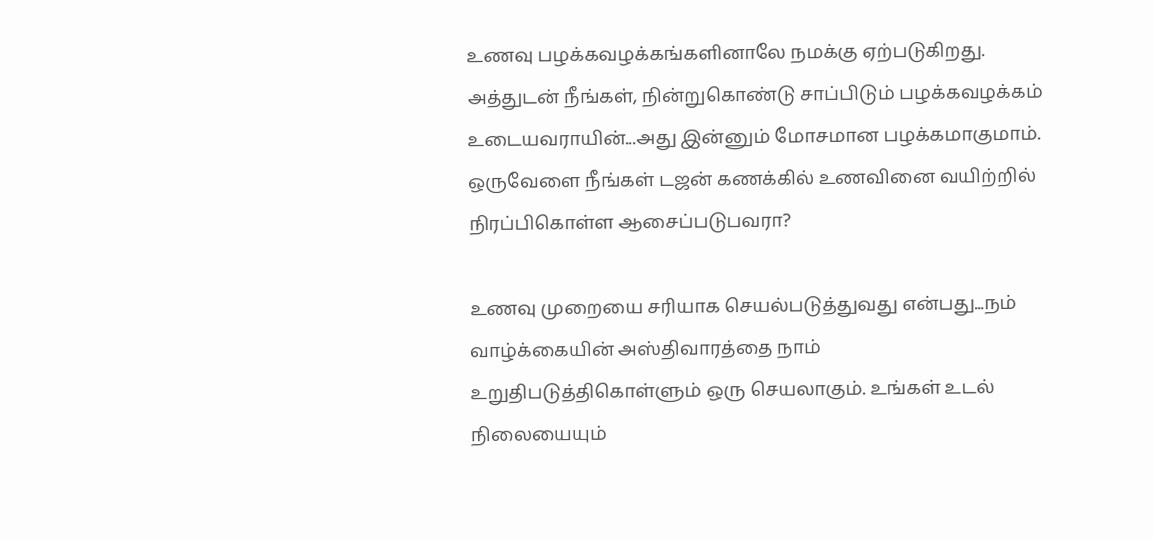உணவு பழக்கவழக்கங்களினாலே நமக்கு ஏற்படுகிறது.
அத்துடன் நீங்கள், நின்றுகொண்டு சாப்பிடும் பழக்கவழக்கம் உடையவராயின்...அது இன்னும் மோசமான பழக்கமாகுமாம். ஒருவேளை நீங்கள் டஜன் கணக்கில் உணவினை வயிற்றில் நிரப்பிகொள்ள ஆசைப்படுபவரா?

உணவு முறையை சரியாக செயல்படுத்துவது என்பது...நம் வாழ்க்கையின் அஸ்திவாரத்தை நாம் உறுதிபடுத்திகொள்ளும் ஒரு செயலாகும். உங்கள் உடல் நிலையையும்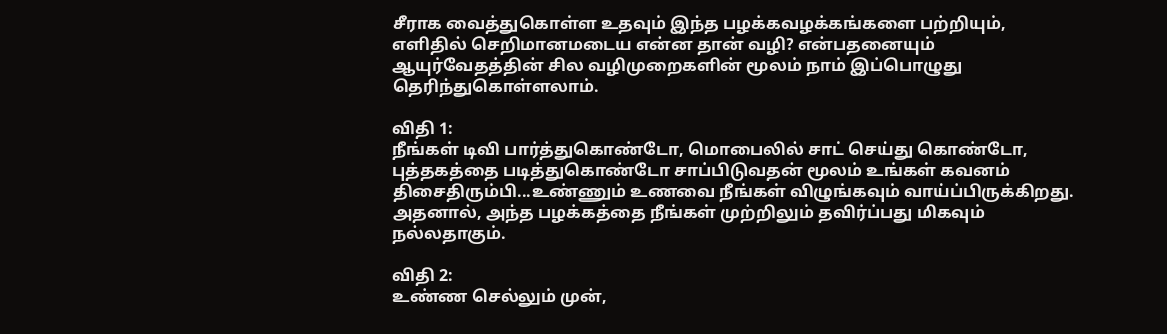சீராக வைத்துகொள்ள உதவும் இந்த பழக்கவழக்கங்களை பற்றியும், எளிதில் செறிமானமடைய என்ன தான் வழி? என்பதனையும் ஆயுர்வேதத்தின் சில வழிமுறைகளின் மூலம் நாம் இப்பொழுது தெரிந்துகொள்ளலாம்.

விதி 1:
நீங்கள் டிவி பார்த்துகொண்டோ, மொபைலில் சாட் செய்து கொண்டோ, புத்தகத்தை படித்துகொண்டோ சாப்பிடுவதன் மூலம் உங்கள் கவனம் திசைதிரும்பி...உண்ணும் உணவை நீங்கள் விழுங்கவும் வாய்ப்பிருக்கிறது. அதனால், அந்த பழக்கத்தை நீங்கள் முற்றிலும் தவிர்ப்பது மிகவும் நல்லதாகும்.

விதி 2:
உண்ண செல்லும் முன்,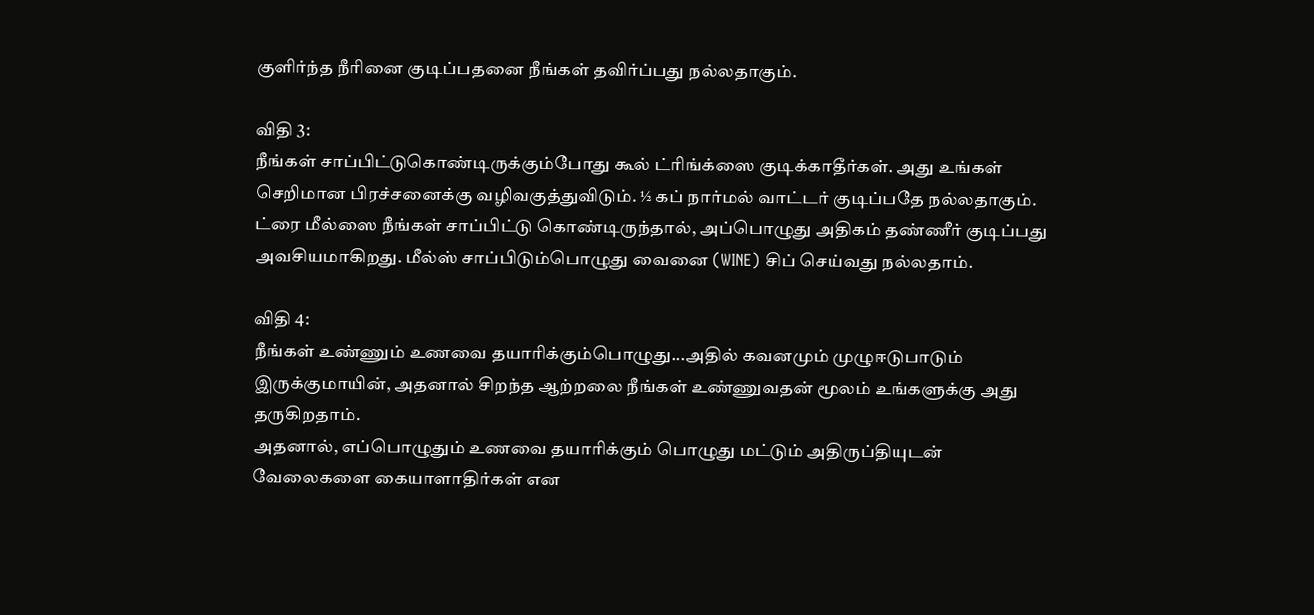குளிர்ந்த நீரினை குடிப்பதனை நீங்கள் தவிர்ப்பது நல்லதாகும்.

விதி 3:
நீங்கள் சாப்பிட்டுகொண்டிருக்கும்போது கூல் ட்ரிங்க்ஸை குடிக்காதீர்கள். அது உங்கள் செறிமான பிரச்சனைக்கு வழிவகுத்துவிடும். ½ கப் நார்மல் வாட்டர் குடிப்பதே நல்லதாகும். ட்ரை மீல்ஸை நீங்கள் சாப்பிட்டு கொண்டிருந்தால், அப்பொழுது அதிகம் தண்ணீர் குடிப்பது அவசியமாகிறது. மீல்ஸ் சாப்பிடும்பொழுது வைனை (WINE) சிப் செய்வது நல்லதாம்.

விதி 4:
நீங்கள் உண்ணும் உணவை தயாரிக்கும்பொழுது...அதில் கவனமும் முழுஈடுபாடும் இருக்குமாயின், அதனால் சிறந்த ஆற்றலை நீங்கள் உண்ணுவதன் மூலம் உங்களுக்கு அது தருகிறதாம்.
அதனால், எப்பொழுதும் உணவை தயாரிக்கும் பொழுது மட்டும் அதிருப்தியுடன் வேலைகளை கையாளாதிர்கள் என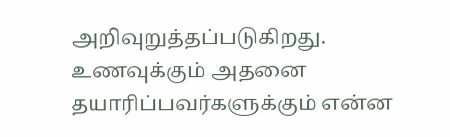அறிவுறுத்தப்படுகிறது. உணவுக்கும் அதனை தயாரிப்பவர்களுக்கும் என்ன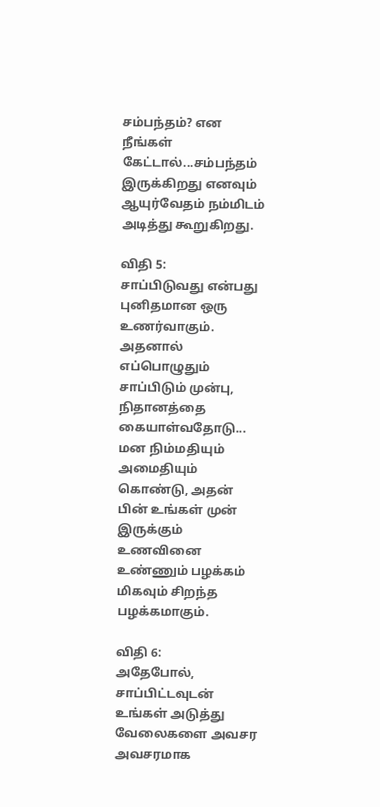சம்பந்தம்? என நீங்கள் கேட்டால்...சம்பந்தம் இருக்கிறது எனவும் ஆயுர்வேதம் நம்மிடம் அடித்து கூறுகிறது.

விதி 5:
சாப்பிடுவது என்பது புனிதமான ஒரு உணர்வாகும். அதனால் எப்பொழுதும் சாப்பிடும் முன்பு, நிதானத்தை கையாள்வதோடு... மன நிம்மதியும் அமைதியும் கொண்டு, அதன் பின் உங்கள் முன் இருக்கும் உணவினை உண்ணும் பழக்கம் மிகவும் சிறந்த பழக்கமாகும்.

விதி 6:
அதேபோல், சாப்பிட்டவுடன் உங்கள் அடுத்து வேலைகளை அவசர அவசரமாக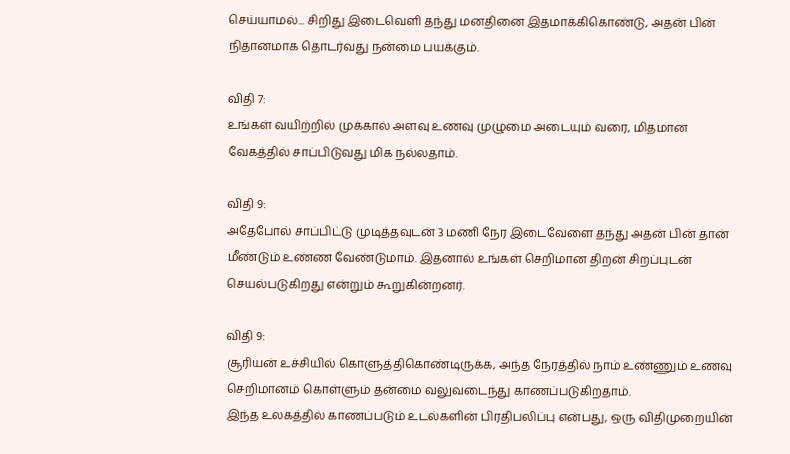செய்யாமல்... சிறிது இடைவெளி தந்து மனதினை இதமாக்கிகொண்டு, அதன் பின் நிதானமாக தொடர்வது நன்மை பயக்கும்.

விதி 7:
உங்கள் வயிற்றில் முக்கால் அளவு உணவு முழுமை அடையும் வரை, மிதமான வேகத்தில் சாப்பிடுவது மிக நல்லதாம்.

விதி 9:
அதேபோல் சாப்பிட்டு முடித்தவுடன் 3 மணி நேர இடைவேளை தந்து அதன் பின் தான் மீண்டும் உண்ண வேண்டுமாம். இதனால் உங்கள் செறிமான திறன் சிறப்புடன் செயல்படுகிறது என்றும் கூறுகின்றனர்.

விதி 9:
சூரியன் உச்சியில் கொளுத்திகொண்டிருக்க, அந்த நேரத்தில் நாம் உண்ணும் உணவு செறிமானம் கொள்ளும் தன்மை வலுவடைந்து காணப்படுகிறதாம்.
இந்த உலகத்தில் காணப்படும் உடல்களின் பிரதிபலிப்பு என்பது, ஒரு விதிமுறையின்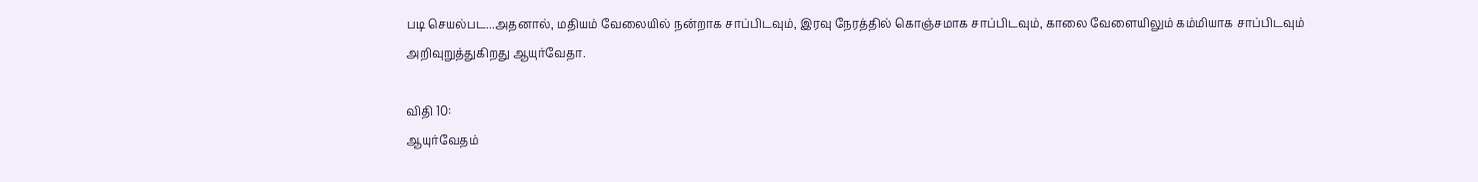படி செயல்பட...அதனால், மதியம் வேலையில் நன்றாக சாப்பிடவும், இரவு நேரத்தில் கொஞ்சமாக சாப்பிடவும், காலை வேளையிலும் கம்மியாக சாப்பிடவும் அறிவுறுத்துகிறது ஆயுர்வேதா.

விதி 10:
ஆயுர்வேதம்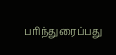பரிந்துரைப்பது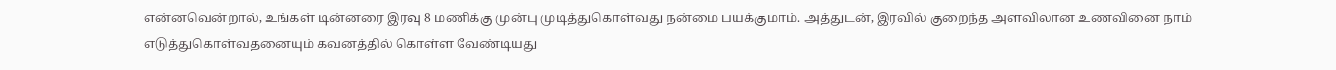என்னவென்றால், உங்கள் டின்னரை இரவு 8 மணிக்கு முன்பு முடித்துகொள்வது நன்மை பயக்குமாம். அத்துடன், இரவில் குறைந்த அளவிலான உணவினை நாம் எடுத்துகொள்வதனையும் கவனத்தில் கொள்ள வேண்டியது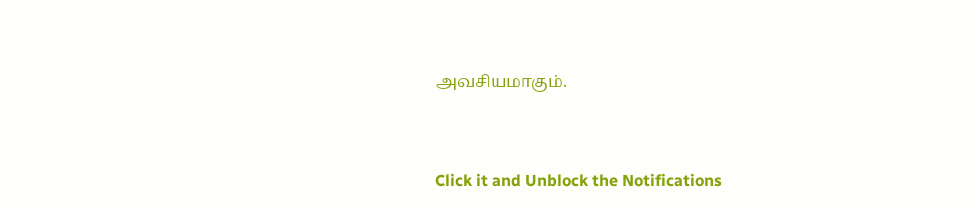அவசியமாகும்.



Click it and Unblock the Notifications